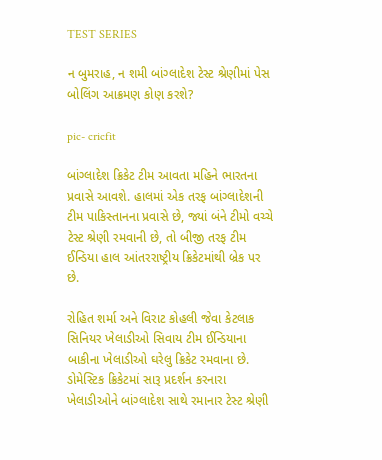TEST SERIES

ન બુમરાહ, ન શમી બાંગ્લાદેશ ટેસ્ટ શ્રેણીમાં પેસ બોલિંગ આક્રમણ કોણ કરશે?

pic- cricfit

બાંગ્લાદેશ ક્રિકેટ ટીમ આવતા મહિને ભારતના પ્રવાસે આવશે. હાલમાં એક તરફ બાંગ્લાદેશની ટીમ પાકિસ્તાનના પ્રવાસે છે, જ્યાં બંને ટીમો વચ્ચે ટેસ્ટ શ્રેણી રમવાની છે, તો બીજી તરફ ટીમ ઈન્ડિયા હાલ આંતરરાષ્ટ્રીય ક્રિકેટમાંથી બ્રેક પર છે.

રોહિત શર્મા અને વિરાટ કોહલી જેવા કેટલાક સિનિયર ખેલાડીઓ સિવાય ટીમ ઈન્ડિયાના બાકીના ખેલાડીઓ ઘરેલુ ક્રિકેટ રમવાના છે. ડોમેસ્ટિક ક્રિકેટમાં સારૂ પ્રદર્શન કરનારા ખેલાડીઓને બાંગ્લાદેશ સાથે રમાનાર ટેસ્ટ શ્રેણી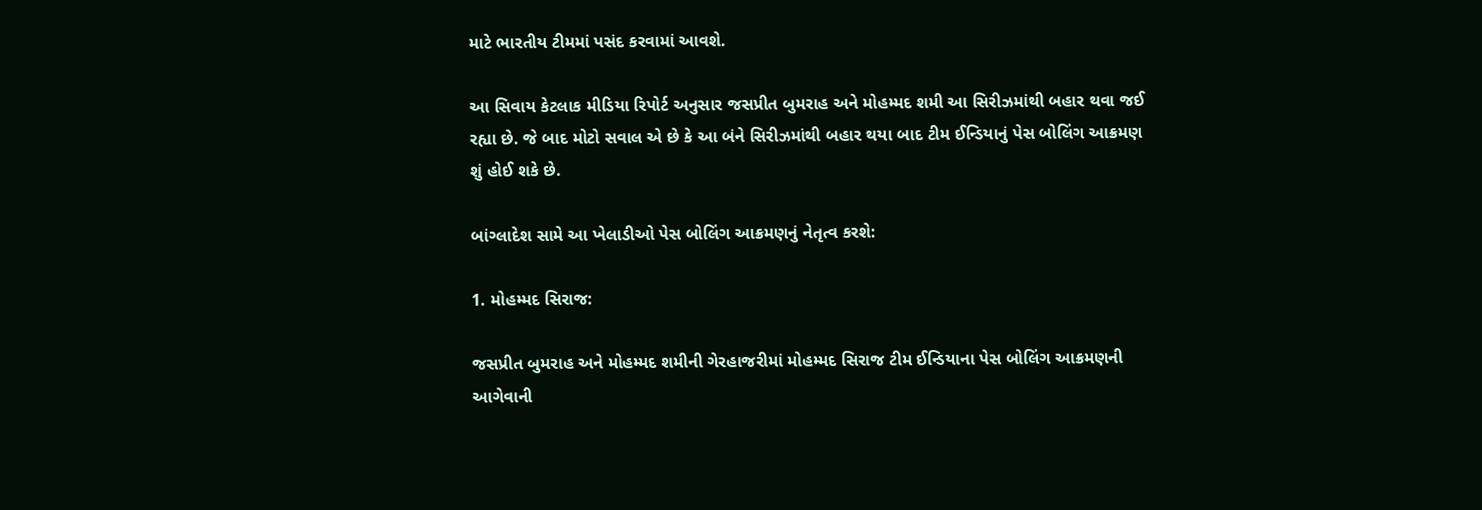માટે ભારતીય ટીમમાં પસંદ કરવામાં આવશે.

આ સિવાય કેટલાક મીડિયા રિપોર્ટ અનુસાર જસપ્રીત બુમરાહ અને મોહમ્મદ શમી આ સિરીઝમાંથી બહાર થવા જઈ રહ્યા છે. જે બાદ મોટો સવાલ એ છે કે આ બંને સિરીઝમાંથી બહાર થયા બાદ ટીમ ઈન્ડિયાનું પેસ બોલિંગ આક્રમણ શું હોઈ શકે છે.

બાંગ્લાદેશ સામે આ ખેલાડીઓ પેસ બોલિંગ આક્રમણનું નેતૃત્વ કરશે:

1. મોહમ્મદ સિરાજ:

જસપ્રીત બુમરાહ અને મોહમ્મદ શમીની ગેરહાજરીમાં મોહમ્મદ સિરાજ ટીમ ઈન્ડિયાના પેસ બોલિંગ આક્રમણની આગેવાની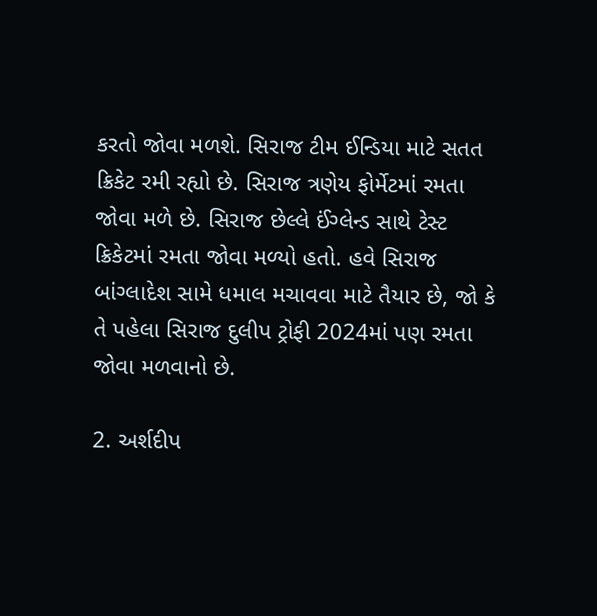કરતો જોવા મળશે. સિરાજ ટીમ ઈન્ડિયા માટે સતત ક્રિકેટ રમી રહ્યો છે. સિરાજ ત્રણેય ફોર્મેટમાં રમતા જોવા મળે છે. સિરાજ છેલ્લે ઈંગ્લેન્ડ સાથે ટેસ્ટ ક્રિકેટમાં રમતા જોવા મળ્યો હતો. હવે સિરાજ બાંગ્લાદેશ સામે ધમાલ મચાવવા માટે તૈયાર છે, જો કે તે પહેલા સિરાજ દુલીપ ટ્રોફી 2024માં પણ રમતા જોવા મળવાનો છે.

2. અર્શદીપ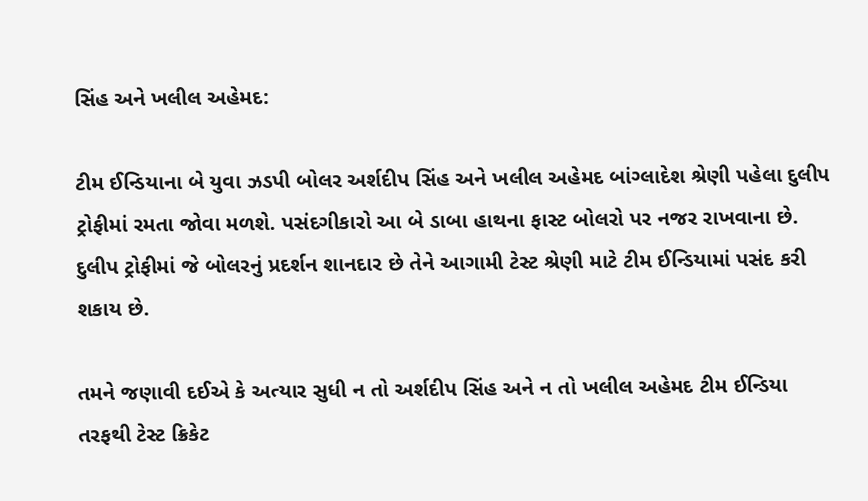સિંહ અને ખલીલ અહેમદ:

ટીમ ઈન્ડિયાના બે યુવા ઝડપી બોલર અર્શદીપ સિંહ અને ખલીલ અહેમદ બાંગ્લાદેશ શ્રેણી પહેલા દુલીપ ટ્રોફીમાં રમતા જોવા મળશે. પસંદગીકારો આ બે ડાબા હાથના ફાસ્ટ બોલરો પર નજર રાખવાના છે. દુલીપ ટ્રોફીમાં જે બોલરનું પ્રદર્શન શાનદાર છે તેને આગામી ટેસ્ટ શ્રેણી માટે ટીમ ઈન્ડિયામાં પસંદ કરી શકાય છે.

તમને જણાવી દઈએ કે અત્યાર સુધી ન તો અર્શદીપ સિંહ અને ન તો ખલીલ અહેમદ ટીમ ઈન્ડિયા તરફથી ટેસ્ટ ક્રિકેટ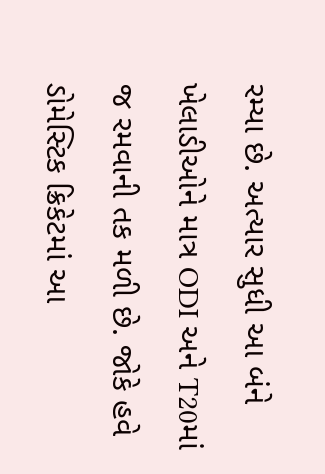રમ્યા છે. અત્યાર સુધી આ બંને ખેલાડીઓને માત્ર ODI અને T20માં જ રમવાની તક મળી છે. જોકે હવે ડોમેસ્ટિક ક્રિકેટમાં આ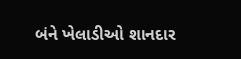બંને ખેલાડીઓ શાનદાર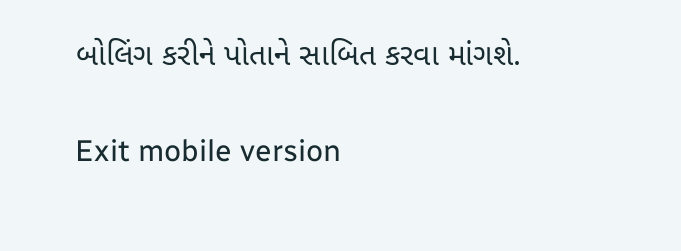બોલિંગ કરીને પોતાને સાબિત કરવા માંગશે.

Exit mobile version